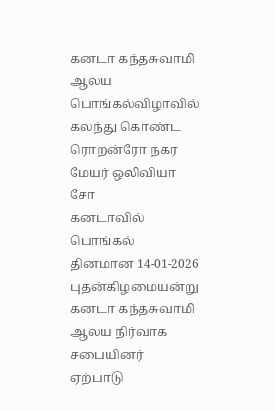கனடா கந்தசுவாமி ஆலய பொங்கல்விழாவில் கலந்து கொண்ட ரொறன்ரோ நகர மேயர் ஒலிவியா சோ
கனடாவில் பொங்கல் தினமான 14-01-2026 புதன்கிழமையன்று கனடா கந்தசுவாமி ஆலய நிர்வாக சபையினர் ஏற்பாடு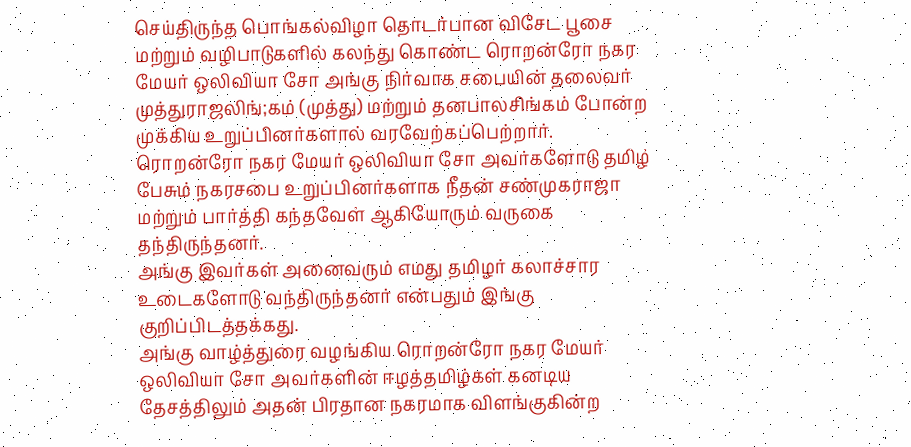செய்திருந்த பொங்கல்விழா தொடர்பான விசேட பூசை மற்றும் வழிபாடுகளில் கலந்து கொண்ட ரொறன்ரோ நகர மேயர் ஒலிவியா சோ அங்கு நிர்வாக சபையின் தலைவர் முத்துராஜலிங்;கம் (முத்து) மற்றும் தனபாலசிங்கம் போன்ற முக்கிய உறுப்பினர்களால் வரவேற்கப்பெற்றார்.
ரொறன்ரோ நகர மேயர் ஒலிவியா சோ அவர்களோடு தமிழ் பேசும் நகரசபை உறுப்பினர்களாக நீதன் சண்முகராஜா மற்றும் பார்த்தி கந்தவேள் ஆகியோரும் வருகை தந்திருந்தனர்.
அங்கு இவர்கள் அனைவரும் எமது தமிழர் கலாச்சார உடைகளோடு வந்திருந்தனர் என்பதும் இங்கு குறிப்பிடத்தக்கது.
அங்கு வாழ்த்துரை வழங்கிய ரொறன்ரோ நகர மேயர் ஒலிவியா சோ அவர்களின் ஈழத்தமிழ்கள் கனடிய தேசத்திலும் அதன் பிரதான நகரமாக விளங்குகின்ற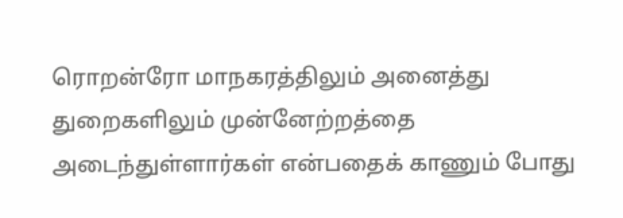ரொறன்ரோ மாநகரத்திலும் அனைத்து துறைகளிலும் முன்னேற்றத்தை அடைந்துள்ளார்கள் என்பதைக் காணும் போது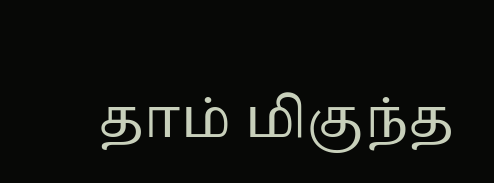தாம் மிகுந்த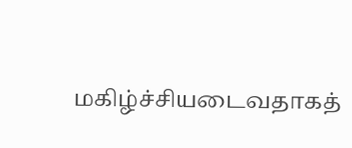மகிழ்ச்சியடைவதாகத்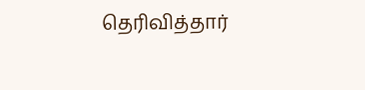தெரிவித்தார்